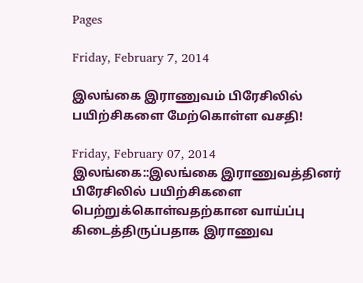Pages

Friday, February 7, 2014

இலங்கை இராணுவம் பிரேசிலில் பயிற்சிகளை மேற்கொள்ள வசதி!

Friday, February 07, 2014
இலங்கை::இலங்கை இராணுவத்தினர் பிரேசிலில் பயிற்சிகளை பெற்றுக்கொள்வதற்கான வாய்ப்பு கிடைத்திருப்பதாக இராணுவ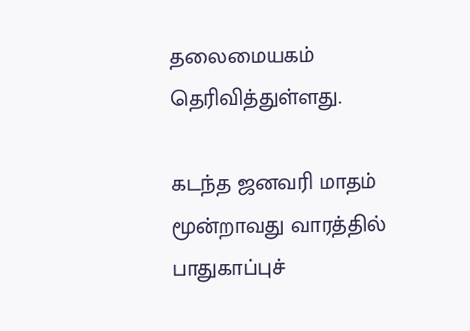தலைமையகம் தெரிவித்துள்ளது.

கடந்த ஜனவரி மாதம் மூன்றாவது வாரத்தில் பாதுகாப்புச்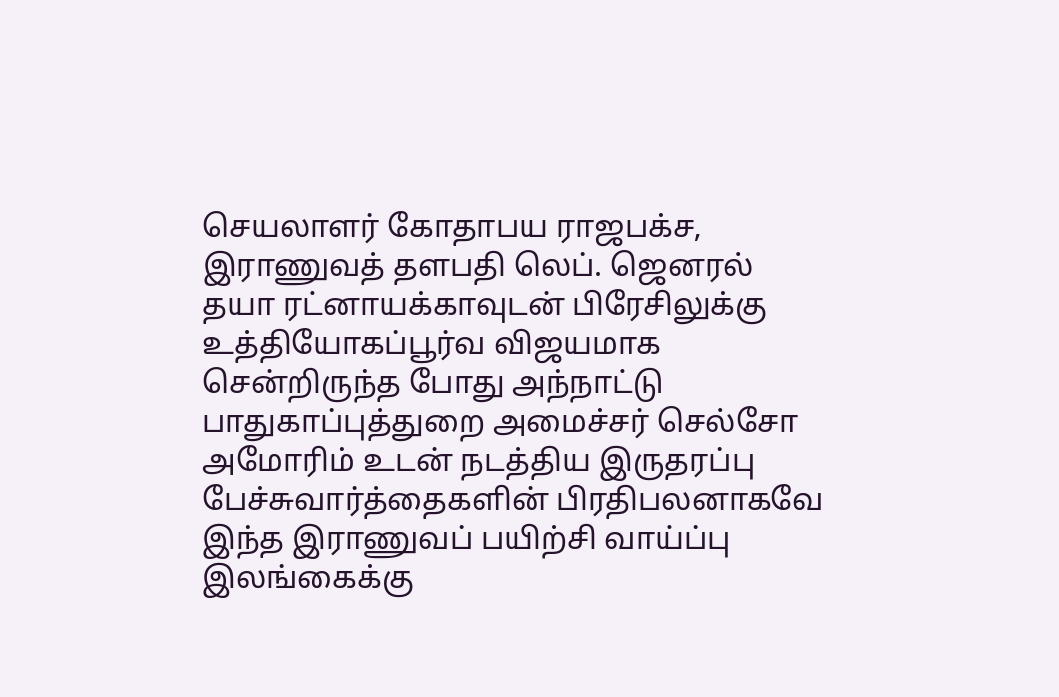செயலாளர் கோதாபய ராஜபக்ச, இராணுவத் தளபதி லெப். ஜெனரல் தயா ரட்னாயக்காவுடன் பிரேசிலுக்கு உத்தியோகப்பூர்வ விஜயமாக சென்றிருந்த போது அந்நாட்டு பாதுகாப்புத்துறை அமைச்சர் செல்சோ அமோரிம் உடன் நடத்திய இருதரப்பு பேச்சுவார்த்தைகளின் பிரதிபலனாகவே இந்த இராணுவப் பயிற்சி வாய்ப்பு இலங்கைக்கு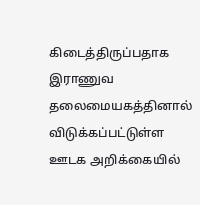கிடைத்திருப்பதாக இராணுவ தலைமையகத்தினால் விடுக்கப்பட்டுள்ள ஊடக அறிக்கையில்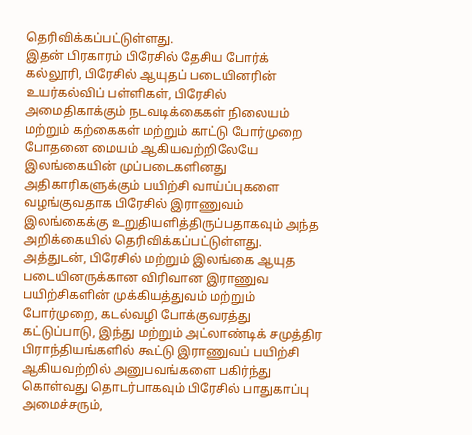தெரிவிக்கப்பட்டுள்ளது.
இதன் பிரகாரம் பிரேசில் தேசிய போர்க் கல்லூரி, பிரேசில் ஆயுதப் படையினரின் உயர்கல்விப் பள்ளிகள், பிரேசில் அமைதிகாக்கும் நடவடிக்கைகள் நிலையம் மற்றும் கற்கைகள் மற்றும் காட்டு போர்முறை போதனை மையம் ஆகியவற்றிலேயே இலங்கையின் முப்படைகளினது அதிகாரிகளுக்கும் பயிற்சி வாய்ப்புகளை வழங்குவதாக பிரேசில் இராணுவம் இலங்கைக்கு உறுதியளித்திருப்பதாகவும் அந்த அறிக்கையில் தெரிவிக்கப்பட்டுள்ளது.
அத்துடன், பிரேசில் மற்றும் இலங்கை ஆயுத படையினருக்கான விரிவான இராணுவ பயிற்சிகளின் முக்கியத்துவம் மற்றும் போர்முறை, கடல்வழி போக்குவரத்து கட்டுப்பாடு, இந்து மற்றும் அட்லாண்டிக் சமுத்திர பிராந்தியங்களில் கூட்டு இராணுவப் பயிற்சி ஆகியவற்றில் அனுபவங்களை பகிர்ந்து கொள்வது தொடர்பாகவும் பிரேசில் பாதுகாப்பு அமைச்சரும்,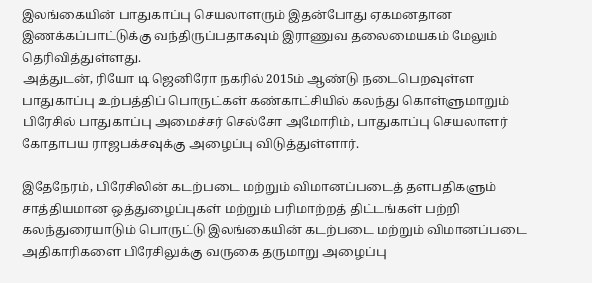இலங்கையின் பாதுகாப்பு செயலாளரும் இதன்போது ஏகமனதான இணக்கப்பாட்டுக்கு வந்திருப்பதாகவும் இராணுவ தலைமையகம் மேலும் தெரிவித்துள்ளது.
அத்துடன், ரியோ டி ஜெனிரோ நகரில் 2015ம் ஆண்டு நடைபெறவுள்ள பாதுகாப்பு உற்பத்திப் பொருட்கள் கண்காட்சியில் கலந்து கொள்ளுமாறும் பிரேசில் பாதுகாப்பு அமைச்சர் செல்சோ அமோரிம், பாதுகாப்பு செயலாளர் கோதாபய ராஜபக்சவுக்கு அழைப்பு விடுத்துள்ளார்.

இதேநேரம், பிரேசிலின் கடற்படை மற்றும் விமானப்படைத் தளபதிகளும் சாத்தியமான ஒத்துழைப்புகள் மற்றும் பரிமாற்றத் திட்டங்கள் பற்றி கலந்துரையாடும் பொருட்டு இலங்கையின் கடற்படை மற்றும் விமானப்படை அதிகாரிகளை பிரேசிலுக்கு வருகை தருமாறு அழைப்பு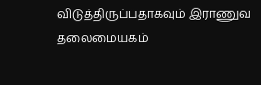விடுத்திருப்பதாகவும் இராணுவ தலைமையகம்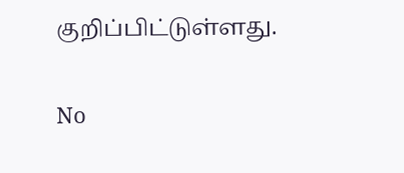குறிப்பிட்டுள்ளது.


No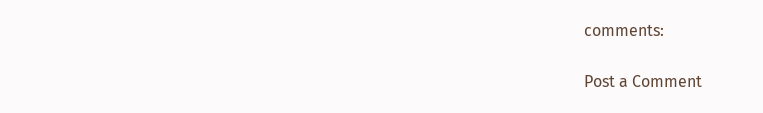comments:

Post a Comment